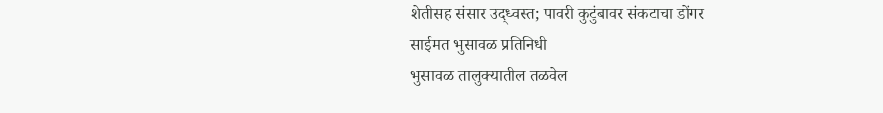शेतीसह संसार उद्ध्वस्त; पावरी कुटुंबावर संकटाचा डोंगर
साईमत भुसावळ प्रतिनिधी
भुसावळ तालुक्यातील तळवेल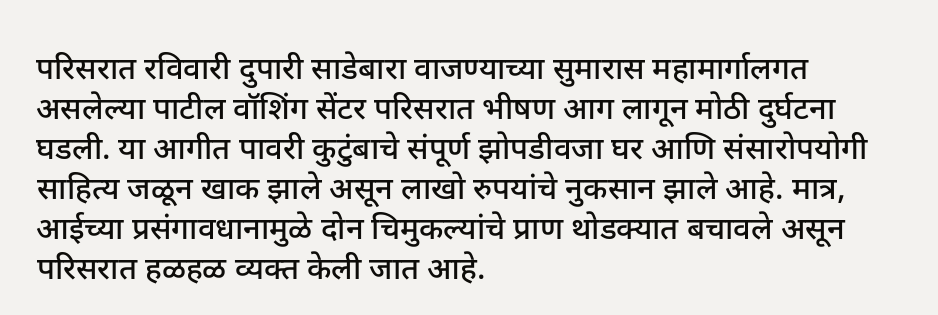परिसरात रविवारी दुपारी साडेबारा वाजण्याच्या सुमारास महामार्गालगत असलेल्या पाटील वॉशिंग सेंटर परिसरात भीषण आग लागून मोठी दुर्घटना घडली. या आगीत पावरी कुटुंबाचे संपूर्ण झोपडीवजा घर आणि संसारोपयोगी साहित्य जळून खाक झाले असून लाखो रुपयांचे नुकसान झाले आहे. मात्र, आईच्या प्रसंगावधानामुळे दोन चिमुकल्यांचे प्राण थोडक्यात बचावले असून परिसरात हळहळ व्यक्त केली जात आहे.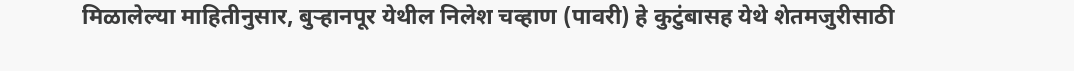मिळालेल्या माहितीनुसार, बुऱ्हानपूर येथील निलेश चव्हाण (पावरी) हे कुटुंबासह येथे शेतमजुरीसाठी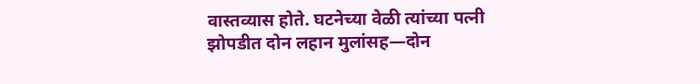वास्तव्यास होते. घटनेच्या वेळी त्यांच्या पत्नी झोपडीत दोन लहान मुलांसह—दोन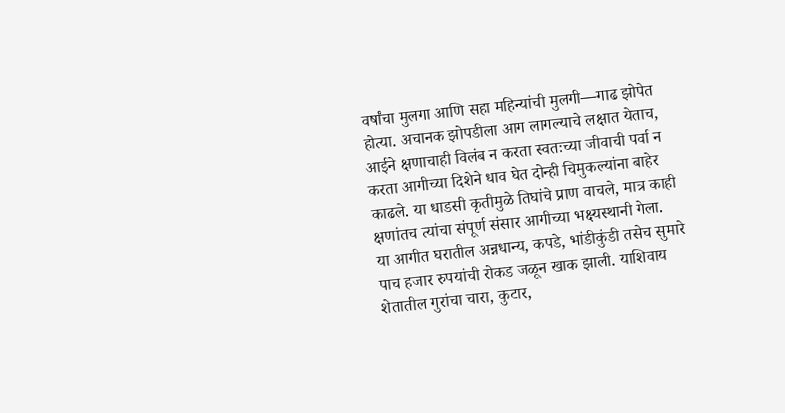वर्षांचा मुलगा आणि सहा महिन्यांची मुलगी—गाढ झोपेत होत्या. अचानक झोपडीला आग लागल्याचे लक्षात येताच, आईने क्षणाचाही विलंब न करता स्वतःच्या जीवाची पर्वा न करता आगीच्या दिशेने धाव घेत दोन्ही चिमुकल्यांना बाहेर काढले. या धाडसी कृतीमुळे तिघांचे प्राण वाचले, मात्र काही क्षणांतच त्यांचा संपूर्ण संसार आगीच्या भक्ष्यस्थानी गेला.
या आगीत घरातील अन्नधान्य, कपडे, भांडीकुंडी तसेच सुमारे पाच हजार रुपयांची रोकड जळून खाक झाली. याशिवाय शेतातील गुरांचा चारा, कुटार,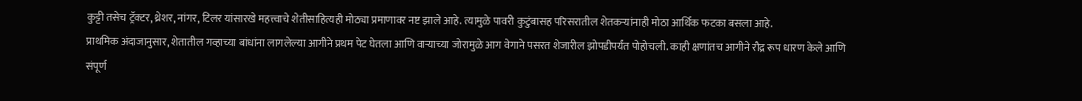कुट्टी तसेच ट्रॅक्टर, थ्रेशर, नांगर, टिलर यांसारखे महत्त्वाचे शेतीसाहित्यही मोठ्या प्रमाणावर नष्ट झाले आहे. त्यामुळे पावरी कुटुंबासह परिसरातील शेतकऱ्यांनाही मोठा आर्थिक फटका बसला आहे.
प्राथमिक अंदाजानुसार, शेतातील गव्हाच्या बांधांना लागलेल्या आगीने प्रथम पेट घेतला आणि वाऱ्याच्या जोरामुळे आग वेगाने पसरत शेजारील झोपडीपर्यंत पोहोचली. काही क्षणांतच आगीने रौद्र रूप धारण केले आणि संपूर्ण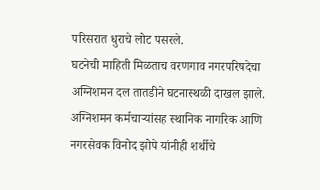परिसरात धुराचे लोट पसरले.
घटनेची माहिती मिळताच वरणगाव नगरपरिषदेचा अग्निशमन दल तातडीने घटनास्थळी दाखल झाले. अग्निशमन कर्मचाऱ्यांसह स्थानिक नागरिक आणि नगरसेवक विनोद झोपे यांनीही शर्थीचे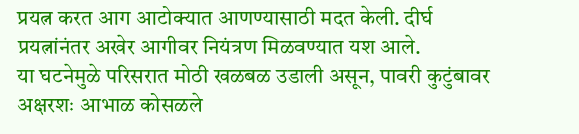प्रयत्न करत आग आटोक्यात आणण्यासाठी मदत केली. दीर्घ प्रयत्नांनंतर अखेर आगीवर नियंत्रण मिळवण्यात यश आले.
या घटनेमुळे परिसरात मोठी खळबळ उडाली असून, पावरी कुटुंबावर अक्षरशः आभाळ कोसळले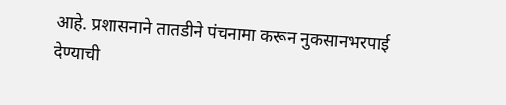आहे. प्रशासनाने तातडीने पंचनामा करून नुकसानभरपाई देण्याची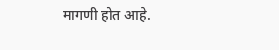मागणी होत आहे.